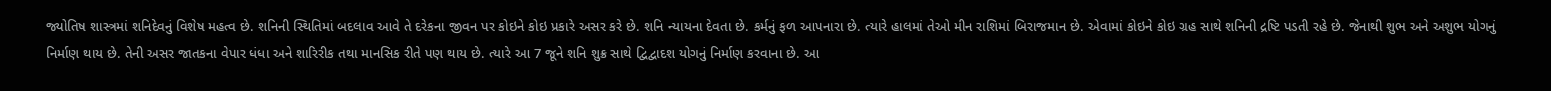જ્યોતિષ શાસ્ત્રમાં શનિદેવનું વિશેષ મહત્વ છે. શનિની સ્થિતિમાં બદલાવ આવે તે દરેકના જીવન પર કોઇને કોઇ પ્રકારે અસર કરે છે. શનિ ન્યાયના દેવતા છે. કર્મનું ફળ આપનારા છે. ત્યારે હાલમાં તેઓ મીન રાશિમાં બિરાજમાન છે. એવામાં કોઇને કોઇ ગ્રહ સાથે શનિની દ્રષ્ટિ પડતી રહે છે. જેનાથી શુભ અને અશુભ યોગનું નિર્માણ થાય છે. તેની અસર જાતકના વેપાર ધંધા અને શારિરીક તથા માનસિક રીતે પણ થાય છે. ત્યારે આ 7 જૂને શનિ શુક્ર સાથે દ્વિદ્વાદશ યોગનું નિર્માણ કરવાના છે. આ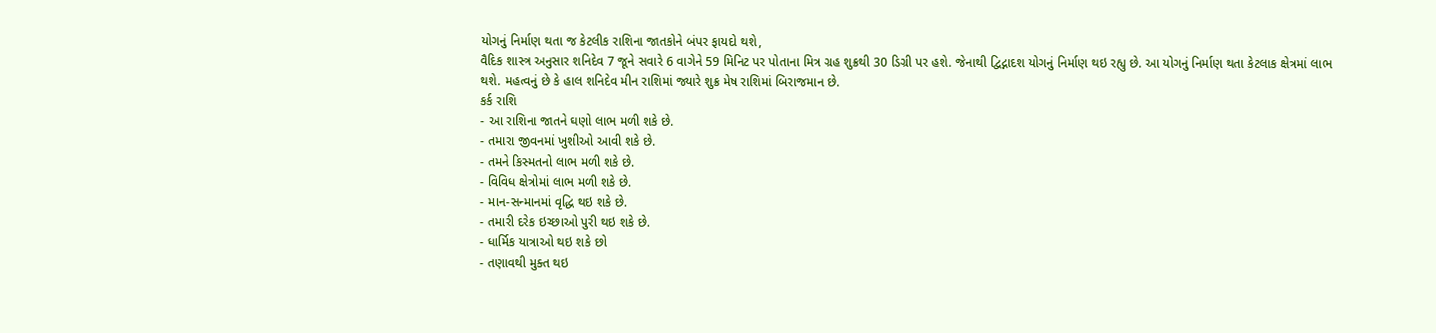યોગનું નિર્માણ થતા જ કેટલીક રાશિના જાતકોને બંપર ફાયદો થશે,
વૈદિક શાસ્ત્ર અનુસાર શનિદેવ 7 જૂને સવારે 6 વાગેને 59 મિનિટ પર પોતાના મિત્ર ગ્રહ શુક્રથી 30 ડિગ્રી પર હશે. જેનાથી દ્વિદ્નાદશ યોગનું નિર્માણ થઇ રહ્યુ છે. આ યોગનું નિર્માણ થતા કેટલાક ક્ષેત્રમાં લાભ થશે. મહત્વનું છે કે હાલ શનિદેવ મીન રાશિમાં જ્યારે શુક્ર મેષ રાશિમાં બિરાજમાન છે.
કર્ક રાશિ
- આ રાશિના જાતને ઘણો લાભ મળી શકે છે.
- તમારા જીવનમાં ખુશીઓ આવી શકે છે.
- તમને કિસ્મતનો લાભ મળી શકે છે.
- વિવિધ ક્ષેત્રોમાં લાભ મળી શકે છે.
- માન-સન્માનમાં વૃદ્ધિ થઇ શકે છે.
- તમારી દરેક ઇચ્છાઓ પુરી થઇ શકે છે.
- ધાર્મિક યાત્રાઓ થઇ શકે છો
- તણાવથી મુક્ત થઇ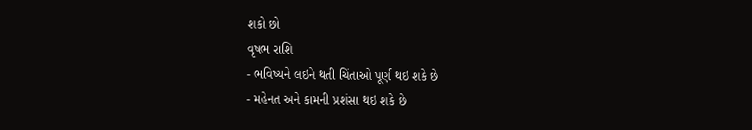શકો છો
વૃષભ રાશિ
- ભવિષ્યને લઇને થતી ચિંતાઓ પૂર્ણ થઇ શકે છે
- મહેનત અને કામની પ્રશંસા થઇ શકે છે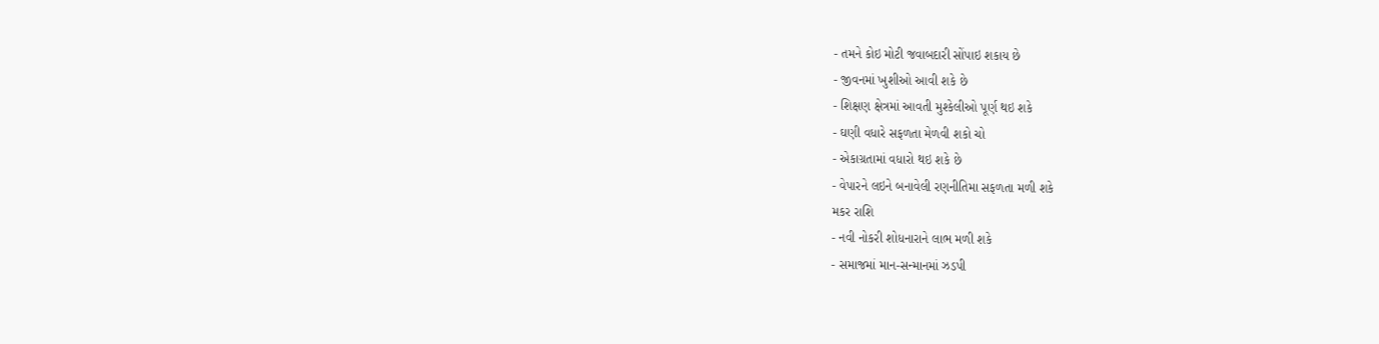- તમને કોઇ મોટી જવાબદારી સોંપાઇ શકાય છે
- જીવનમાં ખુશીઓ આવી શકે છે
- શિક્ષણ ક્ષેત્રમાં આવતી મુશ્કેલીઓ પૂર્ણ થઇ શકે
- ઘણી વધારે સફળતા મેળવી શકો ચો
- એકાગ્રતામાં વધારો થઇ શકે છે
- વેપારને લઇને બનાવેલી રણનીતિમા સફળતા મળી શકે
મકર રાશિ
- નવી નોકરી શોધનારાને લાભ મળી શકે
- સમાજમાં માન-સન્માનમાં ઝડપી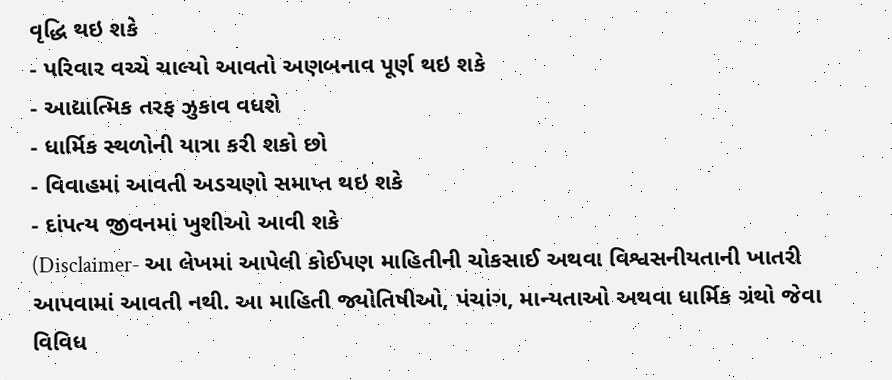વૃદ્ધિ થઇ શકે
- પરિવાર વચ્ચે ચાલ્યો આવતો અણબનાવ પૂર્ણ થઇ શકે
- આદ્યાત્મિક તરફ ઝુકાવ વધશે
- ધાર્મિક સ્થળોની યાત્રા કરી શકો છો
- વિવાહમાં આવતી અડચણો સમાપ્ત થઇ શકે
- દાંપત્ય જીવનમાં ખુશીઓ આવી શકે
(Disclaimer- આ લેખમાં આપેલી કોઈપણ માહિતીની ચોકસાઈ અથવા વિશ્વસનીયતાની ખાતરી આપવામાં આવતી નથી. આ માહિતી જ્યોતિષીઓ, પંચાંગ, માન્યતાઓ અથવા ધાર્મિક ગ્રંથો જેવા વિવિધ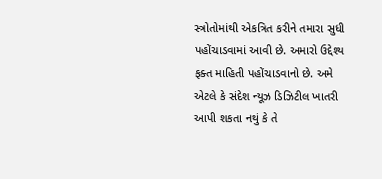સ્ત્રોતોમાંથી એકત્રિત કરીને તમારા સુધી પહોંચાડવામાં આવી છે. અમારો ઉદ્દેશ્ય ફક્ત માહિતી પહોંચાડવાનો છે. અમે એટલે કે સંદેશ ન્યૂઝ ડિઝિટીલ ખાતરી આપી શકતા નથું કે તે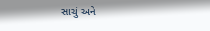સાચું અને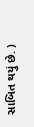સાબિત થયું છે. )